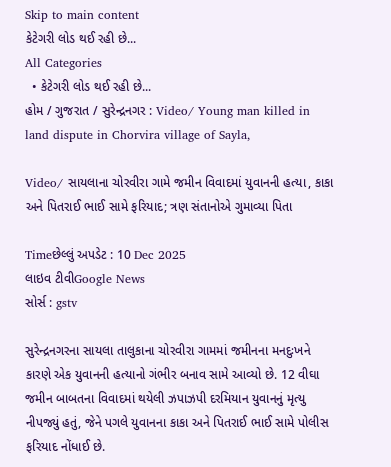Skip to main content
કેટેગરી લોડ થઈ રહી છે...
All Categories
  • કેટેગરી લોડ થઈ રહી છે...
હોમ / ગુજરાત / સુરેન્દ્રનગર : Video/ Young man killed in land dispute in Chorvira village of Sayla,

Video/ સાયલાના ચોરવીરા ગામે જમીન વિવાદમાં યુવાનની હત્યા, કાકા અને પિતરાઈ ભાઈ સામે ફરિયાદ; ત્રણ સંતાનોએ ગુમાવ્યા પિતા

Timeછેલ્લું અપડેટ : 10 Dec 2025
લાઇવ ટીવીGoogle News
સોર્સ : gstv

સુરેન્દ્રનગરના સાયલા તાલુકાના ચોરવીરા ગામમાં જમીનના મનદુઃખને કારણે એક યુવાનની હત્યાનો ગંભીર બનાવ સામે આવ્યો છે. 12 વીઘા જમીન બાબતના વિવાદમાં થયેલી ઝપાઝપી દરમિયાન યુવાનનું મૃત્યુ નીપજ્યું હતું, જેને પગલે યુવાનના કાકા અને પિતરાઈ ભાઈ સામે પોલીસ ફરિયાદ નોંધાઈ છે.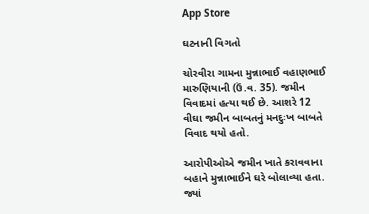App Store

ઘટનાની વિગતો

ચોરવીરા ગામના મુન્નાભાઈ વહાણભાઈ મારુણિયાની (ઉં.વ. 35). જમીન વિવાદમાં હત્યા થઈ છે. આશરે 12 વીઘા જમીન બાબતનું મનદુઃખ બાબતે વિવાદ થયો હતો.

આરોપીઓએ જમીન ખાતે કરાવવાના બહાને મુન્નાભાઈને ઘરે બોલાવ્યા હતા. જ્યાં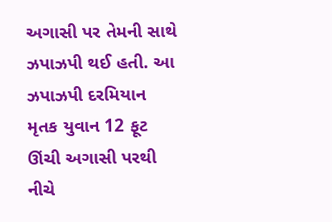અગાસી પર તેમની સાથે ઝપાઝપી થઈ હતી. આ ઝપાઝપી દરમિયાન મૃતક યુવાન 12 ફૂટ ઊંચી અગાસી પરથી નીચે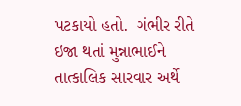પટકાયો હતો.  ગંભીર રીતે ઇજા થતાં મુન્નાભાઈને તાત્કાલિક સારવાર અર્થે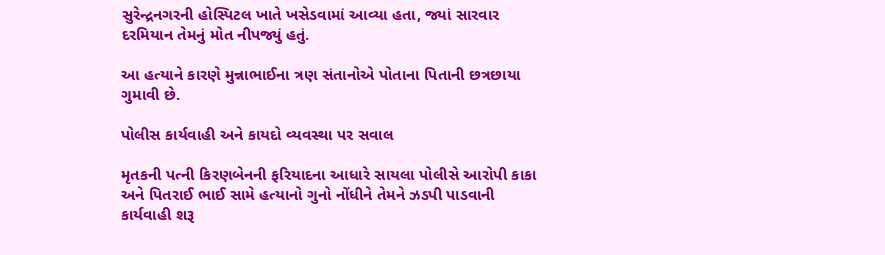સુરેન્દ્રનગરની હોસ્પિટલ ખાતે ખસેડવામાં આવ્યા હતા, જ્યાં સારવાર દરમિયાન તેમનું મોત નીપજ્યું હતું.

આ હત્યાને કારણે મુન્નાભાઈના ત્રણ સંતાનોએ પોતાના પિતાની છત્રછાયા ગુમાવી છે.

પોલીસ કાર્યવાહી અને કાયદો વ્યવસ્થા પર સવાલ

મૃતકની પત્ની કિરણબેનની ફરિયાદના આધારે સાયલા પોલીસે આરોપી કાકા અને પિતરાઈ ભાઈ સામે હત્યાનો ગુનો નોંધીને તેમને ઝડપી પાડવાની કાર્યવાહી શરૂ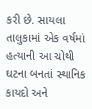કરી છે. સાયલા તાલુકામાં એક વર્ષમાં હત્યાની આ ચોથી ઘટના બનતાં સ્થાનિક કાયદો અને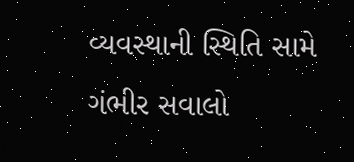વ્યવસ્થાની સ્થિતિ સામે ગંભીર સવાલો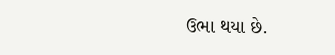ઉભા થયા છે.